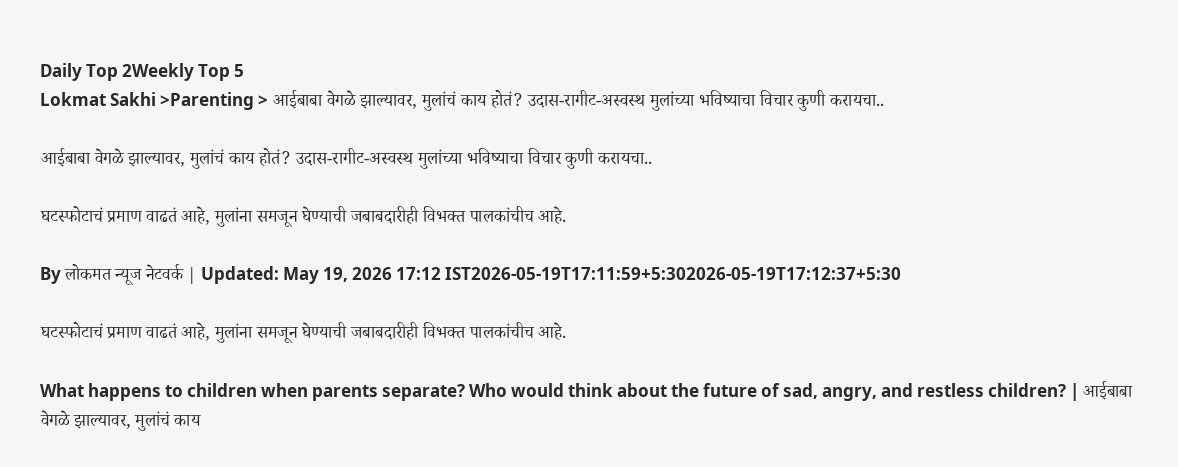Daily Top 2Weekly Top 5
Lokmat Sakhi >Parenting > आईबाबा वेगळे झाल्यावर, मुलांचं काय होतं? उदास-रागीट-अस्वस्थ मुलांच्या भविष्याचा विचार कुणी करायचा..

आईबाबा वेगळे झाल्यावर, मुलांचं काय होतं? उदास-रागीट-अस्वस्थ मुलांच्या भविष्याचा विचार कुणी करायचा..

घटस्फोटाचं प्रमाण वाढतं आहे, मुलांना समजून घेण्याची जबाबदारीही विभक्त पालकांचीच आहे.

By लोकमत न्यूज नेटवर्क | Updated: May 19, 2026 17:12 IST2026-05-19T17:11:59+5:302026-05-19T17:12:37+5:30

घटस्फोटाचं प्रमाण वाढतं आहे, मुलांना समजून घेण्याची जबाबदारीही विभक्त पालकांचीच आहे.

What happens to children when parents separate? Who would think about the future of sad, angry, and restless children? | आईबाबा वेगळे झाल्यावर, मुलांचं काय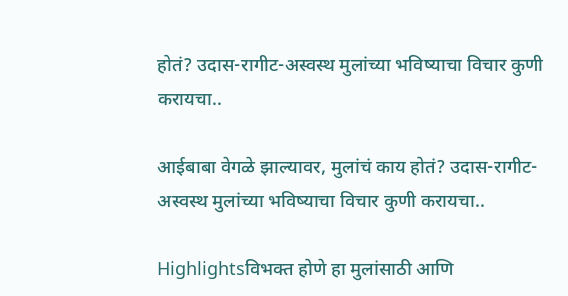होतं? उदास-रागीट-अस्वस्थ मुलांच्या भविष्याचा विचार कुणी करायचा..

आईबाबा वेगळे झाल्यावर, मुलांचं काय होतं? उदास-रागीट-अस्वस्थ मुलांच्या भविष्याचा विचार कुणी करायचा..

Highlightsविभक्त होणे हा मुलांसाठी आणि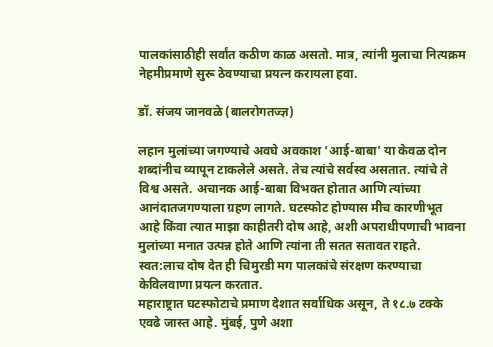पालकांसाठीही सर्वांत कठीण काळ असतो. मात्र, त्यांनी मुलाचा नित्यक्रम नेहमीप्रमाणे सुरू ठेवण्याचा प्रयत्न करायला हवा.

डॉ. संजय जानवळे (बालरोगतज्ज्ञ)

लहान मुलांच्या जगण्याचे अवघे अवकाश ‘आई-बाबा’ या केवळ दोन शब्दांनीच व्यापून टाकलेले असते. तेच त्यांचे सर्वस्व असतात. त्यांचे ते विश्व असते. अचानक आई-बाबा विभक्त होतात आणि त्यांच्या आनंदातजगण्याला ग्रहण लागते. घटस्फोट होण्यास मीच कारणीभूत आहे किंवा त्यात माझा काहीतरी दोष आहे, अशी अपराधीपणाची भावना मुलांच्या मनात उत्पन्न होते आणि त्यांना ती सतत सतावत राहते. स्वत:लाच दोष देत ही चिमुरडी मग पालकांचे संरक्षण करण्याचा केविलवाणा प्रयत्न करतात.
महाराष्ट्रात घटस्फोटाचे प्रमाण देशात सर्वाधिक असून, ते १८.७ टक्के एवढे जास्त आहे. मुंबई, पुणे अशा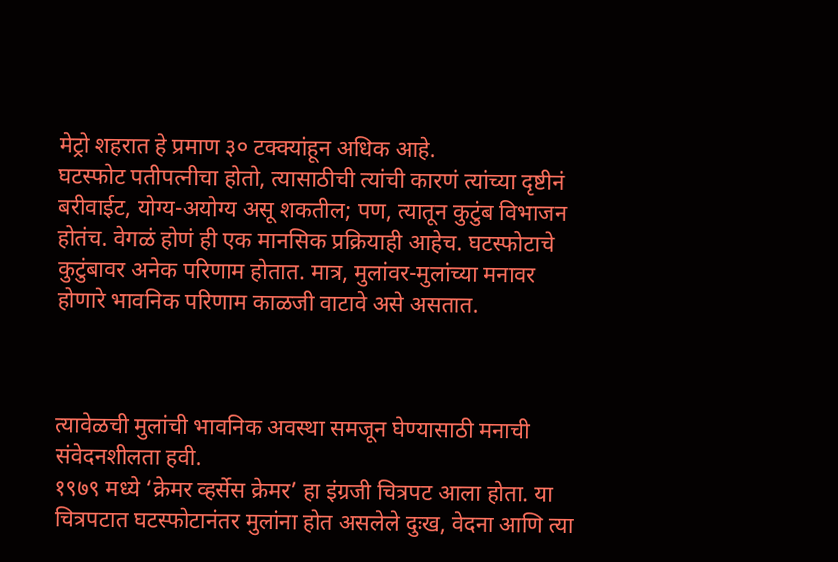मेट्रो शहरात हे प्रमाण ३० टक्क्यांहून अधिक आहे.
घटस्फोट पतीपत्नीचा होतो, त्यासाठीची त्यांची कारणं त्यांच्या दृष्टीनं बरीवाईट, योग्य-अयोग्य असू शकतील; पण, त्यातून कुटुंब विभाजन होतंच. वेगळं होणं ही एक मानसिक प्रक्रियाही आहेच. घटस्फोटाचे कुटुंबावर अनेक परिणाम होतात. मात्र, मुलांवर-मुलांच्या मनावर होणारे भावनिक परिणाम काळजी वाटावे असे असतात.



त्यावेळची मुलांची भावनिक अवस्था समजून घेण्यासाठी मनाची संवेदनशीलता हवी.
१९७९ मध्ये ‘क्रेमर व्हर्सेस क्रेमर’ हा इंग्रजी चित्रपट आला होता. या चित्रपटात घटस्फोटानंतर मुलांना होत असलेले दुःख, वेदना आणि त्या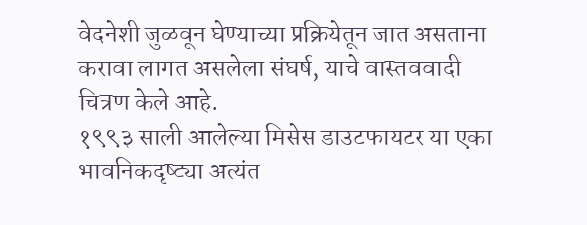वेदनेशी जुळवून घेण्याच्या प्रक्रियेतून जात असताना करावा लागत असलेला संघर्ष, याचे वास्तववादी चित्रण केले आहे.
१९९३ साली आलेल्या मिसेस डाउटफायटर या एका भावनिकदृष्ट्या अत्यंत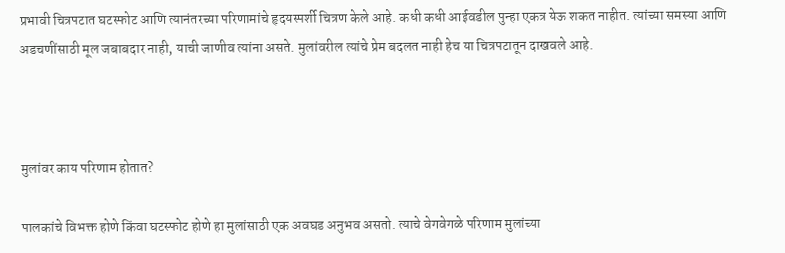प्रभावी चित्रपटात घटस्फोट आणि त्यानंतरच्या परिणामांचे हृदयस्पर्शी चित्रण केले आहे. कधी कधी आईवडील पुन्हा एकत्र येऊ शकत नाहीत. त्यांच्या समस्या आणि अडचणींसाठी मूल जबाबदार नाही, याची जाणीव त्यांना असते. मुलांवरील त्यांचे प्रेम बदलत नाही हेच या चित्रपटातून दाखवले आहे.



मुलांवर काय परिणाम होतात?

पालकांचे विभक्त होणे किंवा घटस्फोट होणे हा मुलांसाठी एक अवघड अनुभव असतो. त्याचे वेगवेगळे परिणाम मुलांच्या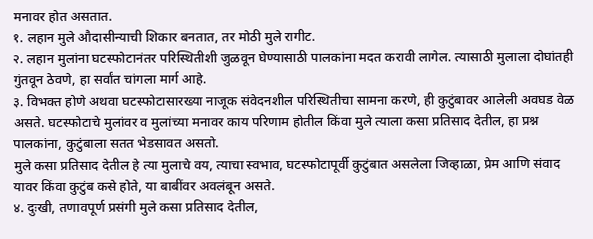मनावर होत असतात.
१. लहान मुले औदासीन्याची शिकार बनतात, तर मोठी मुले रागीट.
२. लहान मुलांना घटस्फोटानंतर परिस्थितीशी जुळवून घेण्यासाठी पालकांना मदत करावी लागेल. त्यासाठी मुलाला दोघांतही गुंतवून ठेवणे, हा सर्वांत चांगला मार्ग आहे.
३. विभक्त होणे अथवा घटस्फोटासारख्या नाजूक संवेदनशील परिस्थितीचा सामना करणे, ही कुटुंबावर आलेली अवघड वेळ असते. घटस्फोटाचे मुलांवर व मुलांच्या मनावर काय परिणाम होतील किंवा मुले त्याला कसा प्रतिसाद देतील, हा प्रश्न पालकांना, कुटुंबाला सतत भेडसावत असतो.
मुले कसा प्रतिसाद देतील हे त्या मुलाचे वय, त्याचा स्वभाव, घटस्फोटापूर्वी कुटुंबात असलेला जिव्हाळा, प्रेम आणि संवाद यावर किंवा कुटुंब कसे होते, या बाबींवर अवलंबून असते.
४. दुःखी, तणावपूर्ण प्रसंगी मुले कसा प्रतिसाद देतील,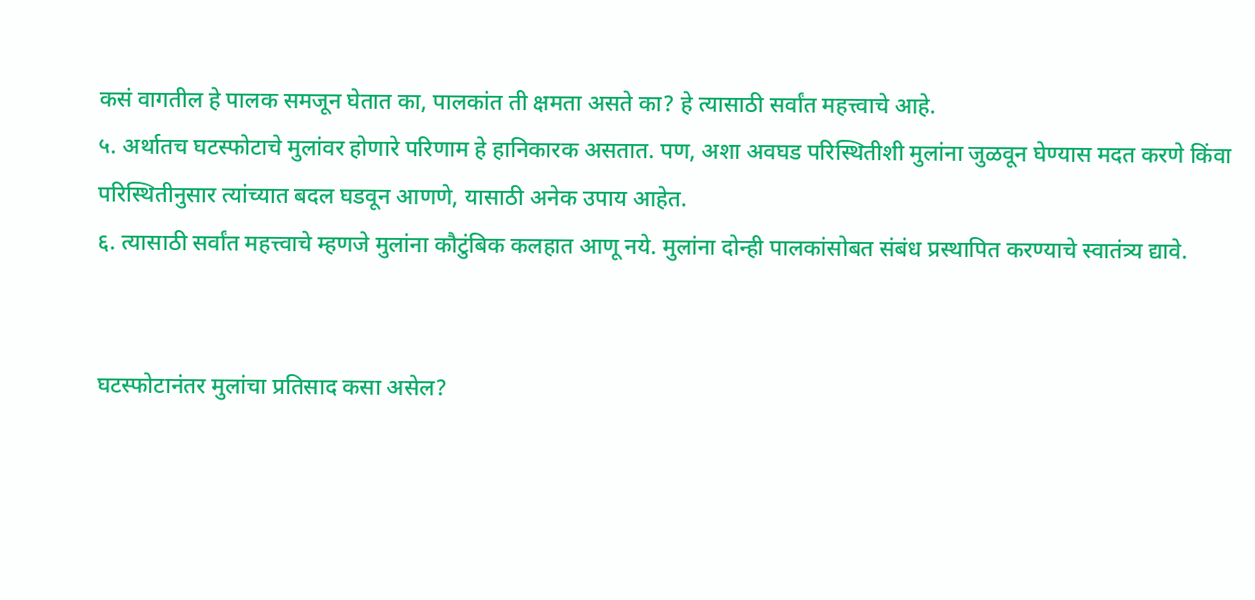कसं वागतील हे पालक समजून घेतात का, पालकांत ती क्षमता असते का? हे त्यासाठी सर्वांत महत्त्वाचे आहे.
५. अर्थातच घटस्फोटाचे मुलांवर होणारे परिणाम हे हानिकारक असतात. पण, अशा अवघड परिस्थितीशी मुलांना जुळवून घेण्यास मदत करणे किंवा परिस्थितीनुसार त्यांच्यात बदल घडवून आणणे, यासाठी अनेक उपाय आहेत.
६. त्यासाठी सर्वांत महत्त्वाचे म्हणजे मुलांना कौटुंबिक कलहात आणू नये. मुलांना दोन्ही पालकांसोबत संबंध प्रस्थापित करण्याचे स्वातंत्र्य द्यावे.


घटस्फोटानंतर मुलांचा प्रतिसाद कसा असेल?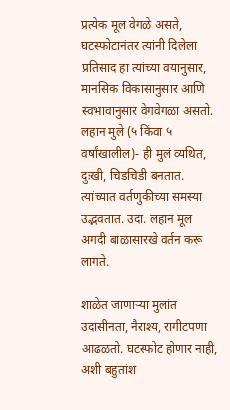प्रत्येक मूल वेगळे असते, घटस्फोटानंतर त्यांनी दिलेला प्रतिसाद हा त्यांच्या वयानुसार, मानसिक विकासानुसार आणि स्वभावानुसार वेगवेगळा असतो.
लहान मुले (५ किंवा ५ वर्षांखालील)- ही मुलं व्यथित, दुःखी, चिडचिडी बनतात. त्यांच्यात वर्तणुकीच्या समस्या उद्भवतात. उदा. लहान मूल अगदी बाळासारखे वर्तन करू लागते.

शाळेत जाणाऱ्या मुलांत उदासीनता, नैराश्य, रागीटपणा आढळतो. घटस्फोट होणार नाही, अशी बहुतांश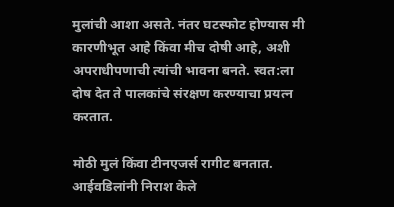मुलांची आशा असते. नंतर घटस्फोट होण्यास मी कारणीभूत आहे किंवा मीच दोषी आहे, अशी अपराधीपणाची त्यांची भावना बनते. स्वत:ला दोष देत ते पालकांचे संरक्षण करण्याचा प्रयत्न करतात.

मोठी मुलं किंवा टीनएजर्स रागीट बनतात. आईवडिलांनी निराश केले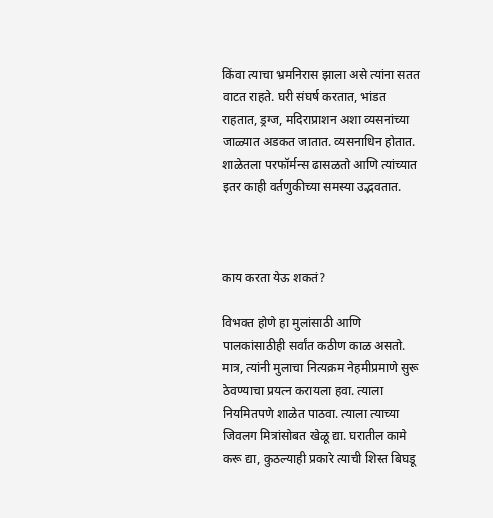किंवा त्याचा भ्रमनिरास झाला असे त्यांना सतत वाटत राहते. घरी संघर्ष करतात, भांडत राहतात, ड्रग्ज, मदिराप्राशन अशा व्यसनांच्या जाळ्यात अडकत जातात. व्यसनाधिन होतात. शाळेतला परफॉर्मन्स ढासळतो आणि त्यांच्यात इतर काही वर्तणुकीच्या समस्या उद्भवतात.



काय करता येऊ शकतं?

विभक्त होणे हा मुलांसाठी आणि पालकांसाठीही सर्वांत कठीण काळ असतो. मात्र, त्यांनी मुलाचा नित्यक्रम नेहमीप्रमाणे सुरू ठेवण्याचा प्रयत्न करायला हवा. त्याला नियमितपणे शाळेत पाठवा. त्याला त्याच्या जिवलग मित्रांसोबत खेळू द्या. घरातील कामे करू द्या, कुठल्याही प्रकारे त्याची शिस्त बिघडू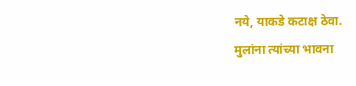नये, याकडे कटाक्ष ठेवा.
मुलांना त्यांच्या भावना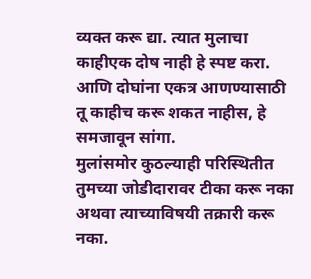व्यक्त करू द्या. त्यात मुलाचा काहीएक दोष नाही हे स्पष्ट करा. आणि दोघांना एकत्र आणण्यासाठी तू काहीच करू शकत नाहीस, हे समजावून सांगा.
मुलांसमोर कुठल्याही परिस्थितीत तुमच्या जोडीदारावर टीका करू नका अथवा त्याच्याविषयी तक्रारी करू नका.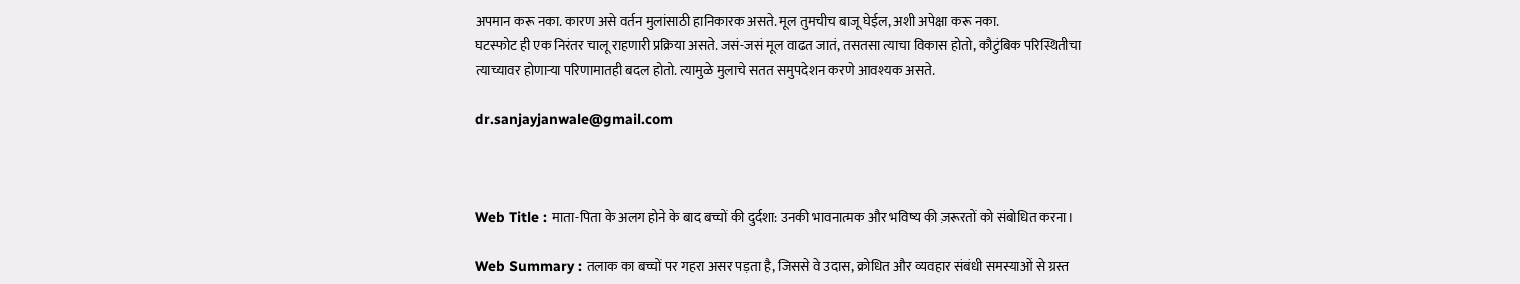अपमान करू नका. कारण असे वर्तन मुलांसाठी हानिकारक असते. मूल तुमचीच बाजू घेईल, अशी अपेक्षा करू नका.
घटस्फोट ही एक निरंतर चालू राहणारी प्रक्रिया असते. जसं-जसं मूल वाढत जातं, तसतसा त्याचा विकास होतो, कौटुंबिक परिस्थितीचा त्याच्यावर होणाऱ्या परिणामातही बदल होतो. त्यामुळे मुलाचे सतत समुपदेशन करणे आवश्यक असते.

dr.sanjayjanwale@gmail.com



Web Title : माता-पिता के अलग होने के बाद बच्चों की दुर्दशा: उनकी भावनात्मक और भविष्य की ज़रूरतों को संबोधित करना।

Web Summary : तलाक का बच्चों पर गहरा असर पड़ता है, जिससे वे उदास, क्रोधित और व्यवहार संबंधी समस्याओं से ग्रस्त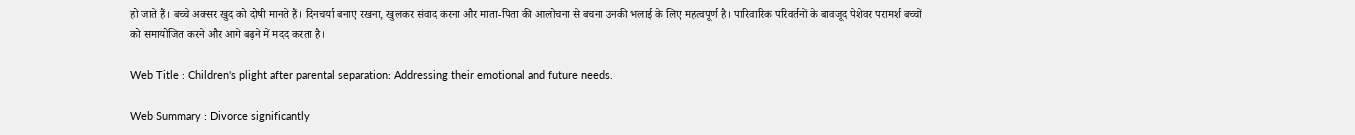हो जाते हैं। बच्चे अक्सर खुद को दोषी मानते हैं। दिनचर्या बनाए रखना, खुलकर संवाद करना और माता-पिता की आलोचना से बचना उनकी भलाई के लिए महत्वपूर्ण है। पारिवारिक परिवर्तनों के बावजूद पेशेवर परामर्श बच्चों को समायोजित करने और आगे बढ़ने में मदद करता है।

Web Title : Children's plight after parental separation: Addressing their emotional and future needs.

Web Summary : Divorce significantly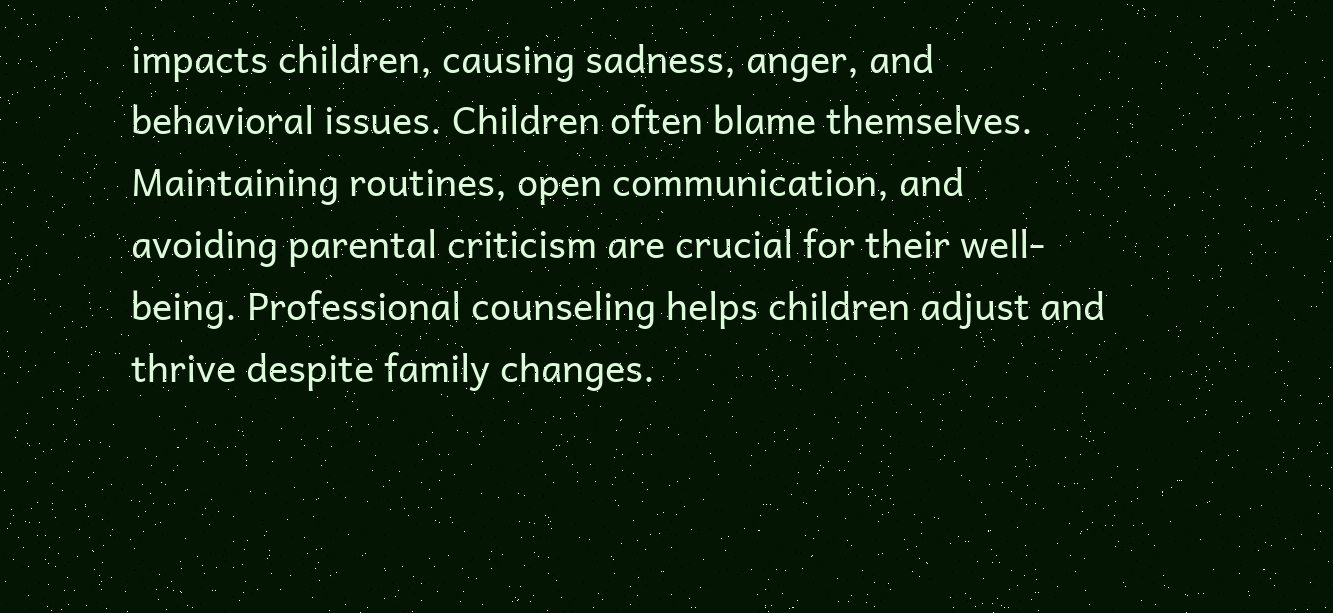impacts children, causing sadness, anger, and behavioral issues. Children often blame themselves. Maintaining routines, open communication, and avoiding parental criticism are crucial for their well-being. Professional counseling helps children adjust and thrive despite family changes.